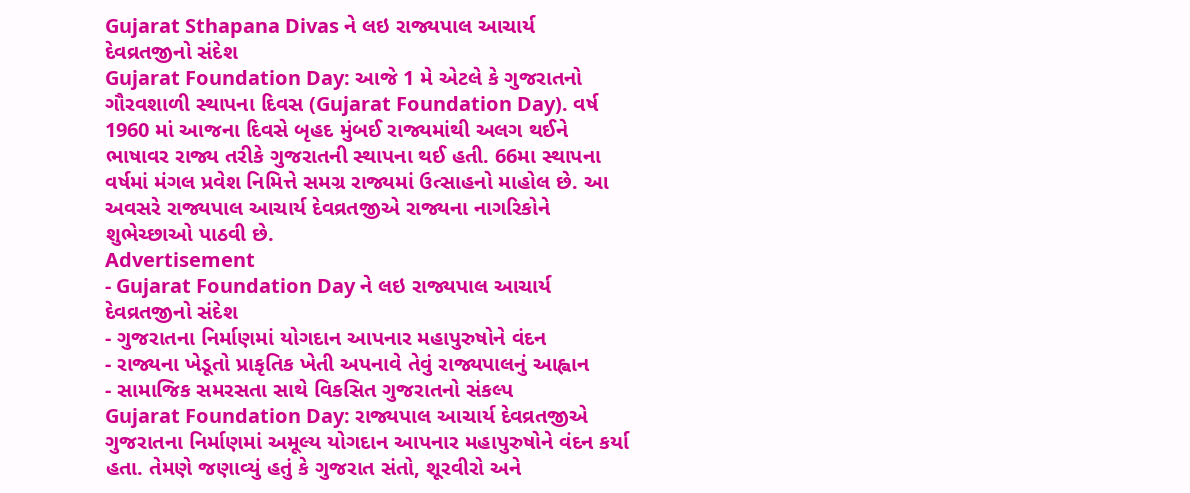Gujarat Sthapana Divas ને લઇ રાજ્યપાલ આચાર્ય દેવવ્રતજીનો સંદેશ
Gujarat Foundation Day: આજે 1 મે એટલે કે ગુજરાતનો ગૌરવશાળી સ્થાપના દિવસ (Gujarat Foundation Day). વર્ષ 1960 માં આજના દિવસે બૃહદ મુંબઈ રાજ્યમાંથી અલગ થઈને ભાષાવર રાજ્ય તરીકે ગુજરાતની સ્થાપના થઈ હતી. 66મા સ્થાપના વર્ષમાં મંગલ પ્રવેશ નિમિત્તે સમગ્ર રાજ્યમાં ઉત્સાહનો માહોલ છે. આ અવસરે રાજ્યપાલ આચાર્ય દેવવ્રતજીએ રાજ્યના નાગરિકોને શુભેચ્છાઓ પાઠવી છે.
Advertisement
- Gujarat Foundation Day ને લઇ રાજ્યપાલ આચાર્ય દેવવ્રતજીનો સંદેશ
- ગુજરાતના નિર્માણમાં યોગદાન આપનાર મહાપુરુષોને વંદન
- રાજ્યના ખેડૂતો પ્રાકૃતિક ખેતી અપનાવે તેવું રાજ્યપાલનું આહ્વાન
- સામાજિક સમરસતા સાથે વિકસિત ગુજરાતનો સંકલ્પ
Gujarat Foundation Day: રાજ્યપાલ આચાર્ય દેવવ્રતજીએ ગુજરાતના નિર્માણમાં અમૂલ્ય યોગદાન આપનાર મહાપુરુષોને વંદન કર્યા હતા. તેમણે જણાવ્યું હતું કે ગુજરાત સંતો, શૂરવીરો અને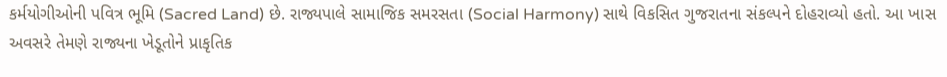કર્મયોગીઓની પવિત્ર ભૂમિ (Sacred Land) છે. રાજ્યપાલે સામાજિક સમરસતા (Social Harmony) સાથે વિકસિત ગુજરાતના સંકલ્પને દોહરાવ્યો હતો. આ ખાસ અવસરે તેમણે રાજ્યના ખેડૂતોને પ્રાકૃતિક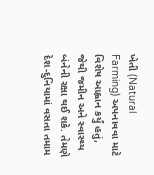ખેતી (Natural Farming) અપનાવવા માટે વિશેષ આહ્વાન કર્યું હતું, જેથી જમીન અને સ્વાસ્થ્ય બંનેની રક્ષા થઈ શકે. તેમણે દેશ-દુનિયામાં વસતા તમામ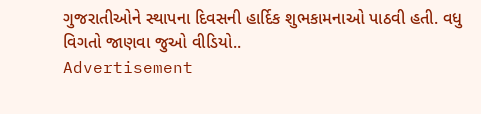ગુજરાતીઓને સ્થાપના દિવસની હાર્દિક શુભકામનાઓ પાઠવી હતી. વધુ વિગતો જાણવા જુઓ વીડિયો..
Advertisement